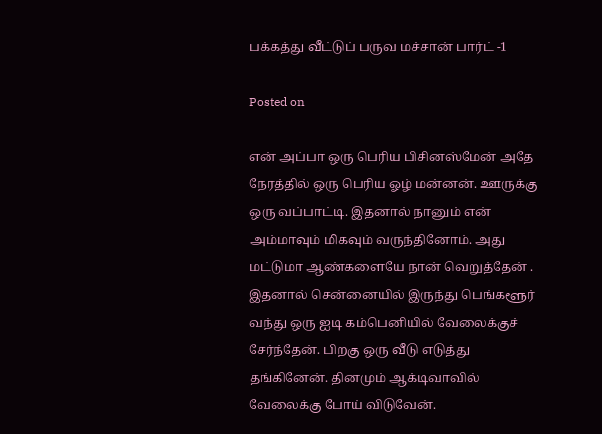பக்கத்து வீட்டுப் பருவ மச்சான் பார்ட் -1

Posted on

என் அப்பா ஒரு பெரிய பிசினஸ்மேன் அதே நேரத்தில் ஒரு பெரிய ஓழ் மன்னன். ஊருக்கு ஒரு வப்பாட்டி. இதனால் நானும் என் அம்மாவும் மிகவும் வருந்தினோம். அது மட்டுமா ஆண்களையே நான் வெறுத்தேன் .
இதனால் சென்னையில் இருந்து பெங்களூர் வந்து ஒரு ஐடி கம்பெனியில் வேலைக்குச் சேர்ந்தேன். பிறகு ஒரு வீடு எடுத்து தங்கினேன். தினமும் ஆக்டிவாவில் வேலைக்கு போய் விடுவேன்.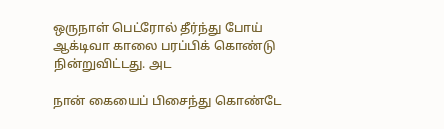ஒருநாள் பெட்ரோல் தீர்ந்து போய் ஆக்டிவா காலை பரப்பிக் கொண்டு நின்றுவிட்டது. அட

நான் கையைப் பிசைந்து கொண்டே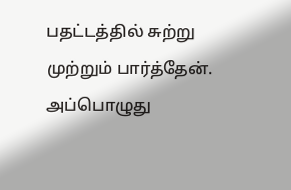பதட்டத்தில் சுற்று முற்றும் பார்த்தேன். அப்பொழுது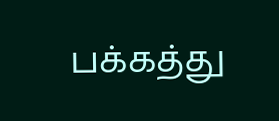பக்கத்து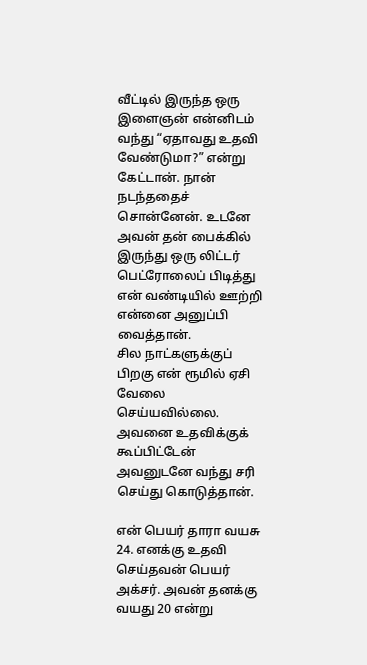வீட்டில் இருந்த ஒரு இளைஞன் என்னிடம் வந்து “ஏதாவது உதவி வேண்டுமா?” என்று கேட்டான். நான் நடந்ததைச் சொன்னேன். உடனே அவன் தன் பைக்கில் இருந்து ஒரு லிட்டர் பெட்ரோலைப் பிடித்து என் வண்டியில் ஊற்றி என்னை அனுப்பி வைத்தான்.
சில நாட்களுக்குப் பிறகு என் ரூமில் ஏசி வேலை செய்யவில்லை. அவனை உதவிக்குக் கூப்பிட்டேன் அவனுடனே வந்து சரி செய்து கொடுத்தான்.

என் பெயர் தாரா வயசு 24. எனக்கு உதவி செய்தவன் பெயர் அக்சர். அவன் தனக்கு வயது 20 என்று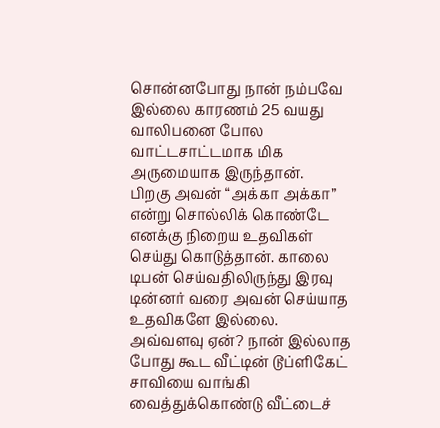சொன்னபோது நான் நம்பவே இல்லை காரணம் 25 வயது வாலிபனை போல வாட்டசாட்டமாக மிக அருமையாக இருந்தான்.
பிறகு அவன் “அக்கா அக்கா” என்று சொல்லிக் கொண்டே எனக்கு நிறைய உதவிகள் செய்து கொடுத்தான். காலை டிபன் செய்வதிலிருந்து இரவு டின்னர் வரை அவன் செய்யாத உதவிகளே இல்லை. அவ்வளவு ஏன்? நான் இல்லாத போது கூட வீட்டின் டூப்ளிகேட் சாவியை வாங்கி வைத்துக்கொண்டு வீட்டைச்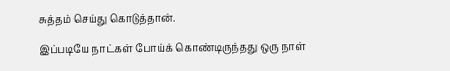சுத்தம் செய்து கொடுத்தான்.

இப்படியே நாட்கள் போய்க் கொண்டிருந்தது ஒரு நாள்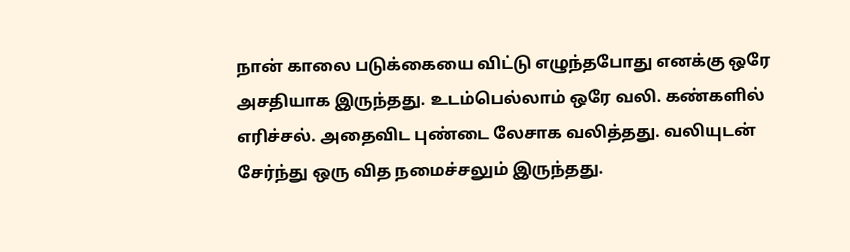நான் காலை படுக்கையை விட்டு எழுந்தபோது எனக்கு ஒரே அசதியாக இருந்தது. உடம்பெல்லாம் ஒரே வலி. கண்களில் எரிச்சல். அதைவிட புண்டை லேசாக வலித்தது. வலியுடன் சேர்ந்து ஒரு வித நமைச்சலும் இருந்தது.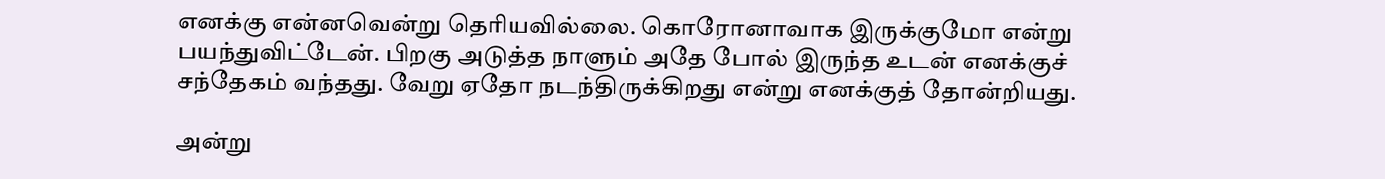எனக்கு என்னவென்று தெரியவில்லை. கொரோனாவாக இருக்குமோ என்று பயந்துவிட்டேன். பிறகு அடுத்த நாளும் அதே போல் இருந்த உடன் எனக்குச் சந்தேகம் வந்தது. வேறு ஏதோ நடந்திருக்கிறது என்று எனக்குத் தோன்றியது.

அன்று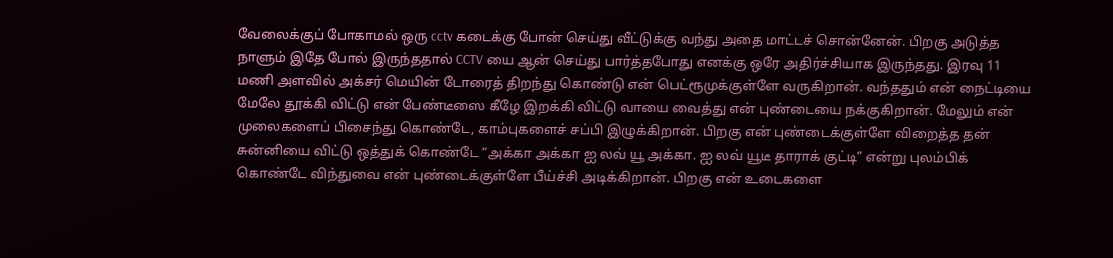வேலைக்குப் போகாமல் ஒரு cctv கடைக்கு போன் செய்து வீட்டுக்கு வந்து அதை மாட்டச் சொன்னேன். பிறகு அடுத்த நாளும் இதே போல் இருந்ததால் CCTV யை ஆன் செய்து பார்த்தபோது எனக்கு ஒரே அதிர்ச்சியாக இருந்தது. இரவு 11 மணி அளவில் அக்சர் மெயின் டோரைத் திறந்து கொண்டு என் பெட்ரூமுக்குள்ளே வருகிறான். வந்ததும் என் நைட்டியை மேலே தூக்கி விட்டு என் பேண்டீஸை கீழே இறக்கி விட்டு வாயை வைத்து என் புண்டையை நக்குகிறான். மேலும் என் முலைகளைப் பிசைந்து கொண்டே, காம்புகளைச் சப்பி இழுக்கிறான். பிறகு என் புண்டைக்குள்ளே விறைத்த தன் சுன்னியை விட்டு ஒத்துக் கொண்டே “அக்கா அக்கா ஐ லவ் யூ அக்கா. ஐ லவ் யூடீ தாராக் குட்டி” என்று புலம்பிக் கொண்டே விந்துவை என் புண்டைக்குள்ளே பீய்ச்சி அடிக்கிறான். பிறகு என் உடைகளை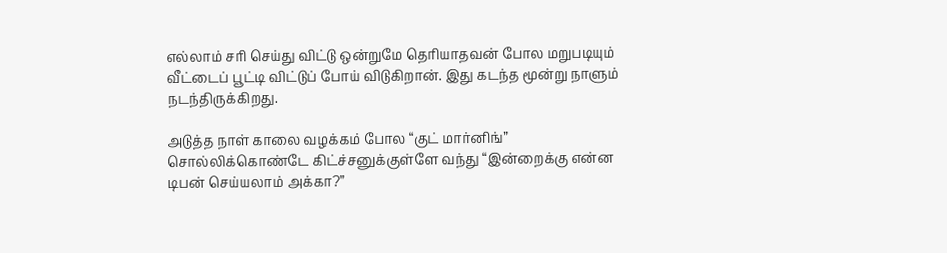எல்லாம் சரி செய்து விட்டு ஒன்றுமே தெரியாதவன் போல மறுபடியும் வீட்டைப் பூட்டி விட்டுப் போய் விடுகிறான். இது கடந்த மூன்று நாளும் நடந்திருக்கிறது.

அடுத்த நாள் காலை வழக்கம் போல “குட் மார்னிங்” சொல்லிக்கொண்டே கிட்ச்சனுக்குள்ளே வந்து “இன்றைக்கு என்ன டிபன் செய்யலாம் அக்கா?”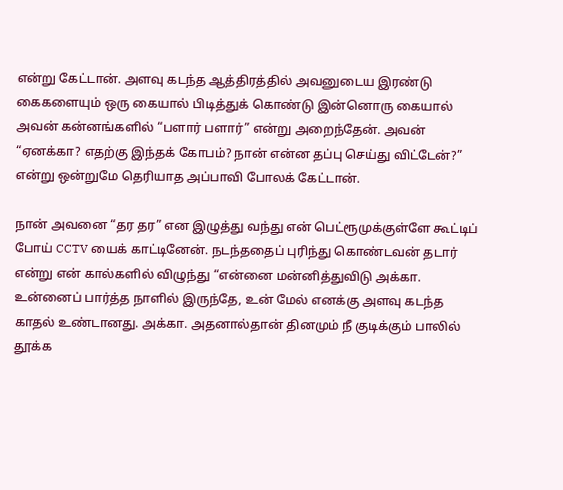என்று கேட்டான். அளவு கடந்த ஆத்திரத்தில் அவனுடைய இரண்டு கைகளையும் ஒரு கையால் பிடித்துக் கொண்டு இன்னொரு கையால் அவன் கன்னங்களில் “பளார் பளார்” என்று அறைந்தேன். அவன் “ஏனக்கா? எதற்கு இந்தக் கோபம்? நான் என்ன தப்பு செய்து விட்டேன்?” என்று ஒன்றுமே தெரியாத அப்பாவி போலக் கேட்டான்.

நான் அவனை “தர தர” என இழுத்து வந்து என் பெட்ரூமுக்குள்ளே கூட்டிப் போய் CCTV யைக் காட்டினேன். நடந்ததைப் புரிந்து கொண்டவன் தடார் என்று என் கால்களில் விழுந்து “என்னை மன்னித்துவிடு அக்கா. உன்னைப் பார்த்த நாளில் இருந்தே, உன் மேல் எனக்கு அளவு கடந்த காதல் உண்டானது. அக்கா. அதனால்தான் தினமும் நீ குடிக்கும் பாலில் தூக்க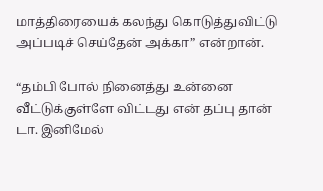மாத்திரையைக் கலந்து கொடுத்துவிட்டு அப்படிச் செய்தேன் அக்கா” என்றான்.

“தம்பி போல் நினைத்து உன்னை வீட்டுக்குள்ளே விட்டது என் தப்பு தான் டா. இனிமேல்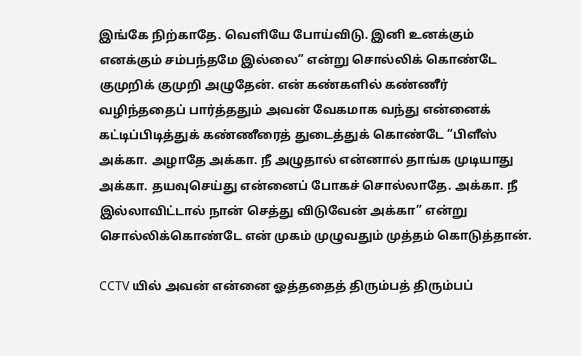இங்கே நிற்காதே. வெளியே போய்விடு. இனி உனக்கும் எனக்கும் சம்பந்தமே இல்லை” என்று சொல்லிக் கொண்டே குமுறிக் குமுறி அழுதேன். என் கண்களில் கண்ணீர் வழிந்ததைப் பார்த்ததும் அவன் வேகமாக வந்து என்னைக் கட்டிப்பிடித்துக் கண்ணீரைத் துடைத்துக் கொண்டே “பிளீஸ் அக்கா. அழாதே அக்கா. நீ அழுதால் என்னால் தாங்க முடியாது அக்கா. தயவுசெய்து என்னைப் போகச் சொல்லாதே. அக்கா. நீ இல்லாவிட்டால் நான் செத்து விடுவேன் அக்கா” என்று சொல்லிக்கொண்டே என் முகம் முழுவதும் முத்தம் கொடுத்தான்.

CCTV யில் அவன் என்னை ஓத்ததைத் திரும்பத் திரும்பப்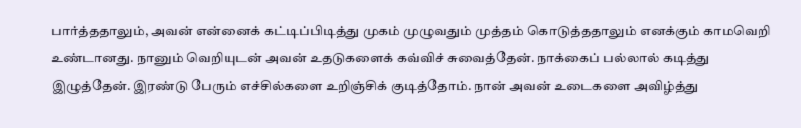பார்த்ததாலும், அவன் என்னைக் கட்டிப்பிடித்து முகம் முழுவதும் முத்தம் கொடுத்ததாலும் எனக்கும் காமவெறி உண்டானது. நானும் வெறியுடன் அவன் உதடுகளைக் கவ்விச் சுவைத்தேன். நாக்கைப் பல்லால் கடித்து இழுத்தேன். இரண்டு பேரும் எச்சில்களை உறிஞ்சிக் குடித்தோம். நான் அவன் உடைகளை அவிழ்த்து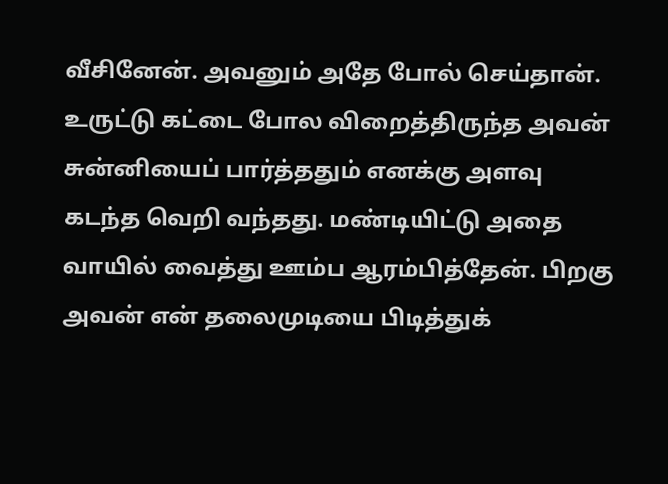வீசினேன். அவனும் அதே போல் செய்தான். உருட்டு கட்டை போல விறைத்திருந்த அவன் சுன்னியைப் பார்த்ததும் எனக்கு அளவு கடந்த வெறி வந்தது. மண்டியிட்டு அதை வாயில் வைத்து ஊம்ப ஆரம்பித்தேன். பிறகு அவன் என் தலைமுடியை பிடித்துக்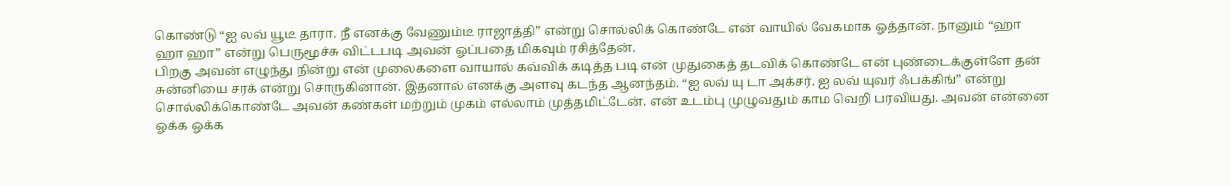கொண்டு “ஐ லவ் யூடீ தாரா. நீ எனக்கு வேணும்டீ ராஜாத்தி” என்று சொல்லிக் கொண்டே என் வாயில் வேகமாக ஓத்தான். நானும் “ஹா ஹா ஹா” என்று பெருமூச்சு விட்டபடி அவன் ஓப்பதை மிகவும் ரசித்தேன்.
பிறகு அவன் எழுந்து நின்று என் முலைகளை வாயால் கவ்விக் கடித்த படி என் முதுகைத் தடவிக் கொண்டே என் புண்டைக்குள்ளே தன் சுன்னியை சரக் என்று சொருகினான். இதனால் எனக்கு அளவு கடந்த ஆனந்தம். “ஐ லவ் யு டா அக்சர். ஐ லவ் யுவர் ஃபக்கிங்” என்று சொல்லிக்கொண்டே அவன் கண்கள் மற்றும் முகம் எல்லாம் முத்தமிட்டேன். என் உடம்பு முழுவதும் காம வெறி பரவியது. அவன் என்னை ஓக்க ஓக்க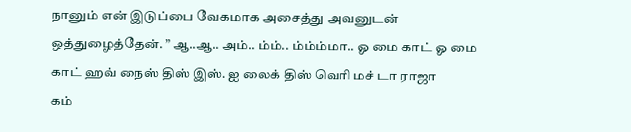நானும் என் இடுப்பை வேகமாக அசைத்து அவனுடன் ஒத்துழைத்தேன். ” ஆ..ஆ.. அம்.. ம்ம்.. ம்ம்ம்மா.. ஓ மை காட் ஓ மை காட் ஹவ் நைஸ் திஸ் இஸ். ஐ லைக் திஸ் வெரி மச் டா ராஜா
கம்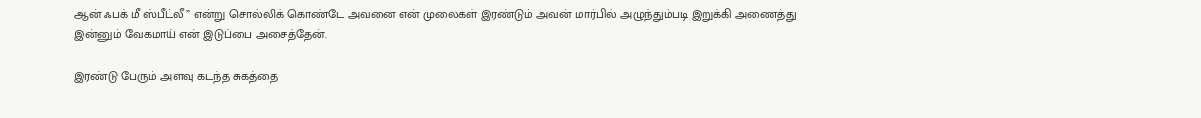ஆன் ஃபக் மீ ஸ்பீட்லீ” என்று சொல்லிக் கொண்டே அவனை என் முலைகள் இரண்டும் அவன் மார்பில் அழுந்தும்படி இறுக்கி அணைத்து இன்னும் வேகமாய் என் இடுப்பை அசைத்தேன்.

இரண்டு பேரும் அளவு கடந்த சுகத்தை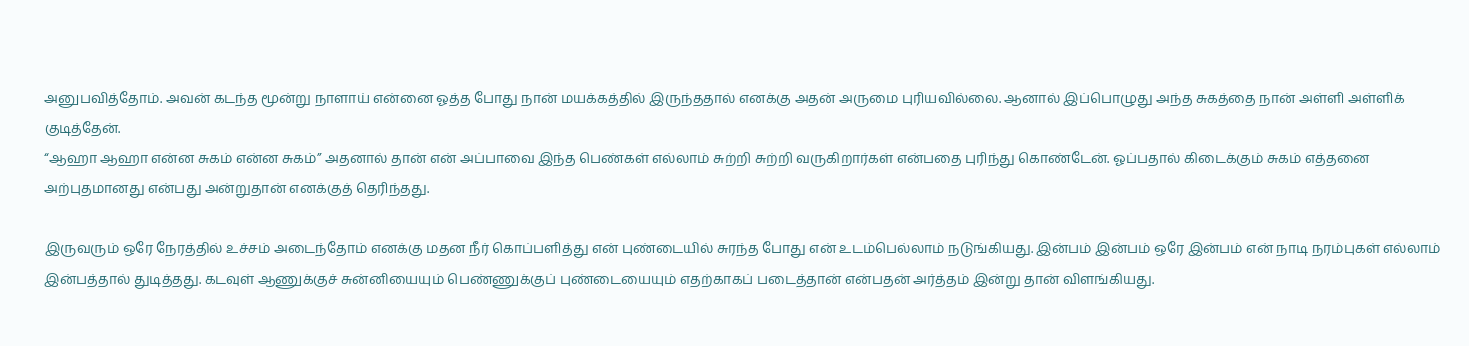அனுபவித்தோம். அவன் கடந்த மூன்று நாளாய் என்னை ஓத்த போது நான் மயக்கத்தில் இருந்ததால் எனக்கு அதன் அருமை புரியவில்லை. ஆனால் இப்பொழுது அந்த சுகத்தை நான் அள்ளி அள்ளிக் குடித்தேன்.
“ஆஹா ஆஹா என்ன சுகம் என்ன சுகம்” அதனால் தான் என் அப்பாவை இந்த பெண்கள் எல்லாம் சுற்றி சுற்றி வருகிறார்கள் என்பதை புரிந்து கொண்டேன். ஓப்பதால் கிடைக்கும் சுகம் எத்தனை அற்புதமானது என்பது அன்றுதான் எனக்குத் தெரிந்தது.

இருவரும் ஒரே நேரத்தில் உச்சம் அடைந்தோம் எனக்கு மதன நீர் கொப்பளித்து என் புண்டையில் சுரந்த போது என் உடம்பெல்லாம் நடுங்கியது. இன்பம் இன்பம் ஒரே இன்பம் என் நாடி நரம்புகள் எல்லாம் இன்பத்தால் துடித்தது. கடவுள் ஆணுக்குச் சுன்னியையும் பெண்ணுக்குப் புண்டையையும் எதற்காகப் படைத்தான் என்பதன் அர்த்தம் இன்று தான் விளங்கியது.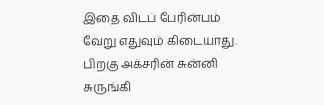இதை விடப் பேரின்பம் வேறு எதுவும் கிடையாது.
பிறகு அக்சரின் சுன்னி சுருங்கி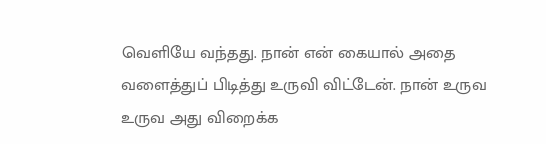வெளியே வந்தது. நான் என் கையால் அதை வளைத்துப் பிடித்து உருவி விட்டேன். நான் உருவ உருவ அது விறைக்க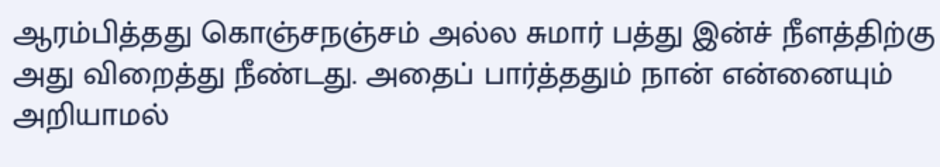ஆரம்பித்தது கொஞ்சநஞ்சம் அல்ல சுமார் பத்து இன்ச் நீளத்திற்கு அது விறைத்து நீண்டது. அதைப் பார்த்ததும் நான் என்னையும் அறியாமல்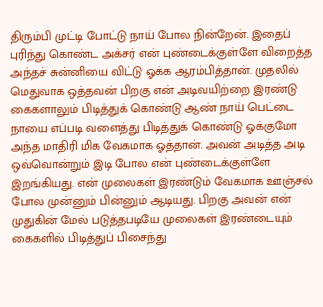திரும்பி முட்டி போட்டு நாய் போல நின்றேன். இதைப் புரிந்து கொண்ட அக்சர் என் புண்டைக்குள்ளே விறைத்த அந்தச் சுன்னியை விட்டு ஓக்க ஆரம்பித்தான். முதலில் மெதுவாக ஒத்தவன் பிறகு என் அடிவயிற்றை இரண்டு கைகளாலும் பிடித்துக் கொண்டு ஆண் நாய் பெட்டை நாயை எப்படி வளைத்து பிடித்துக் கொண்டு ஓக்குமோ அந்த மாதிரி மிக வேகமாக ஓத்தான். அவன் அடித்த அடி ஒவ்வொன்றும் இடி போல என் புண்டைக்குள்ளே இறங்கியது. என் முலைகள் இரண்டும் வேகமாக ஊஞ்சல் போல முன்னும் பின்னும் ஆடியது. பிறகு அவன் என் முதுகின் மேல் படுத்தபடியே முலைகள் இரண்டையும் கைகளில் பிடித்துப் பிசைந்து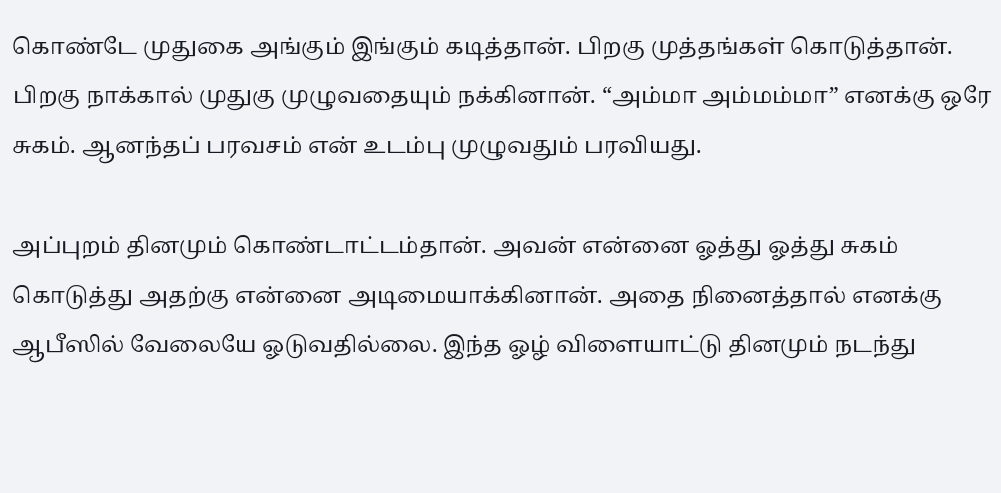கொண்டே முதுகை அங்கும் இங்கும் கடித்தான். பிறகு முத்தங்கள் கொடுத்தான். பிறகு நாக்கால் முதுகு முழுவதையும் நக்கினான். “அம்மா அம்மம்மா” எனக்கு ஒரே சுகம். ஆனந்தப் பரவசம் என் உடம்பு முழுவதும் பரவியது.

அப்புறம் தினமும் கொண்டாட்டம்தான். அவன் என்னை ஓத்து ஓத்து சுகம் கொடுத்து அதற்கு என்னை அடிமையாக்கினான். அதை நினைத்தால் எனக்கு ஆபீஸில் வேலையே ஓடுவதில்லை. இந்த ஓழ் விளையாட்டு தினமும் நடந்து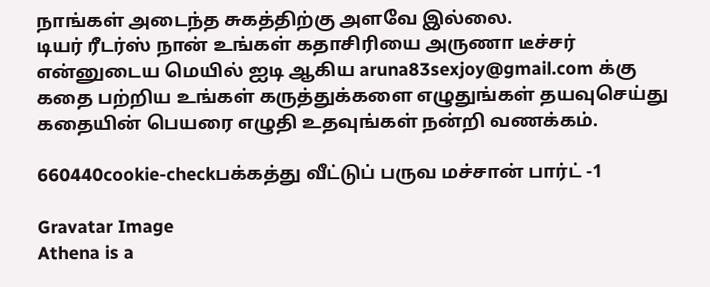நாங்கள் அடைந்த சுகத்திற்கு அளவே இல்லை.
டியர் ரீடர்ஸ் நான் உங்கள் கதாசிரியை அருணா டீச்சர் என்னுடைய மெயில் ஐடி ஆகிய aruna83sexjoy@gmail.com க்கு கதை பற்றிய உங்கள் கருத்துக்களை எழுதுங்கள் தயவுசெய்து கதையின் பெயரை எழுதி உதவுங்கள் நன்றி வணக்கம்.

660440cookie-checkபக்கத்து வீட்டுப் பருவ மச்சான் பார்ட் -1

Gravatar Image
Athena is a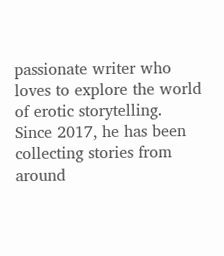passionate writer who loves to explore the world of erotic storytelling. Since 2017, he has been collecting stories from around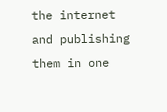the internet and publishing them in one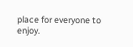place for everyone to enjoy.